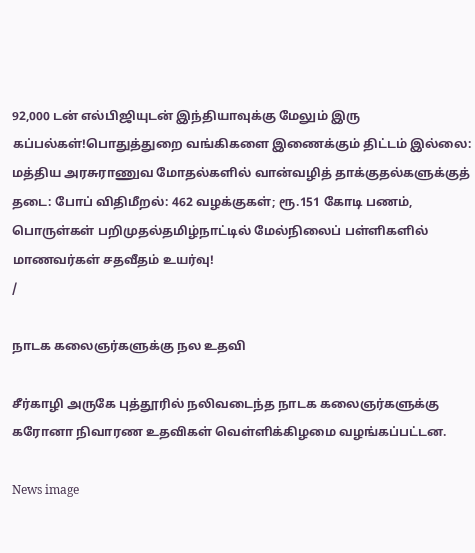92,000 டன் எல்பிஜியுடன் இந்தியாவுக்கு மேலும் இரு கப்பல்கள்!பொதுத்துறை வங்கிகளை இணைக்கும் திட்டம் இல்லை: மத்திய அரசுராணுவ மோதல்களில் வான்வழித் தாக்குதல்களுக்குத் தடை: போப் விதிமீறல்: 462 வழக்குகள்; ரூ.151 கோடி பணம், பொருள்கள் பறிமுதல்தமிழ்நாட்டில் மேல்நிலைப் பள்ளிகளில் மாணவர்கள் சதவீதம் உயர்வு!
/

நாடக கலைஞர்களுக்கு நல உதவி

சீர்காழி அருகே புத்தூரில் நலிவடைந்த நாடக கலைஞர்களுக்கு கரோனா நிவாரண உதவிகள் வெள்ளிக்கிழமை வழங்கப்பட்டன.

News image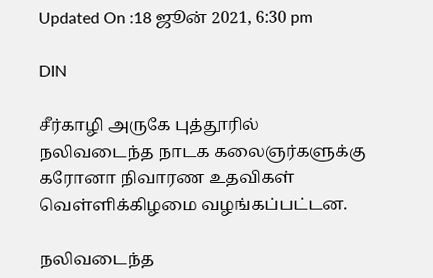Updated On :18 ஜூன் 2021, 6:30 pm

DIN

சீர்காழி அருகே புத்தூரில் நலிவடைந்த நாடக கலைஞர்களுக்கு கரோனா நிவாரண உதவிகள் வெள்ளிக்கிழமை வழங்கப்பட்டன.

நலிவடைந்த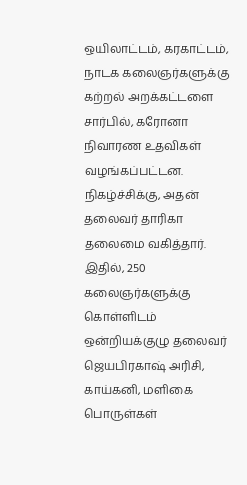ஒயிலாட்டம், கரகாட்டம், நாடக கலைஞர்களுக்கு கற்றல் அறக்கட்டளை சார்பில், கரோனா நிவாரண உதவிகள் வழங்கப்பட்டன. நிகழ்ச்சிக்கு, அதன் தலைவர் தாரிகா தலைமை வகித்தார். இதில், 250 கலைஞர்களுக்கு கொள்ளிடம் ஒன்றியக்குழு தலைவர் ஜெயபிரகாஷ் அரிசி, காய்கனி, மளிகை பொருள்கள்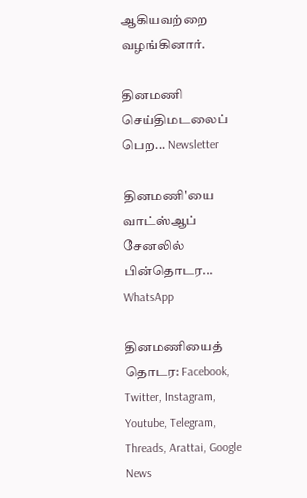ஆகியவற்றை வழங்கினார்.

தினமணி செய்திமடலைப் பெற... Newsletter

தினமணி'யை வாட்ஸ்ஆப் சேனலில் பின்தொடர... WhatsApp

தினமணியைத் தொடர: Facebook, Twitter, Instagram, Youtube, Telegram, Threads, Arattai, Google News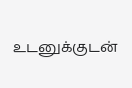உடனுக்குடன்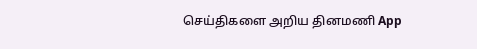செய்திகளை அறிய தினமணி App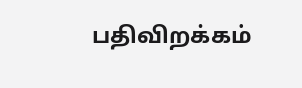பதிவிறக்கம்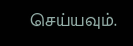செய்யவும்.